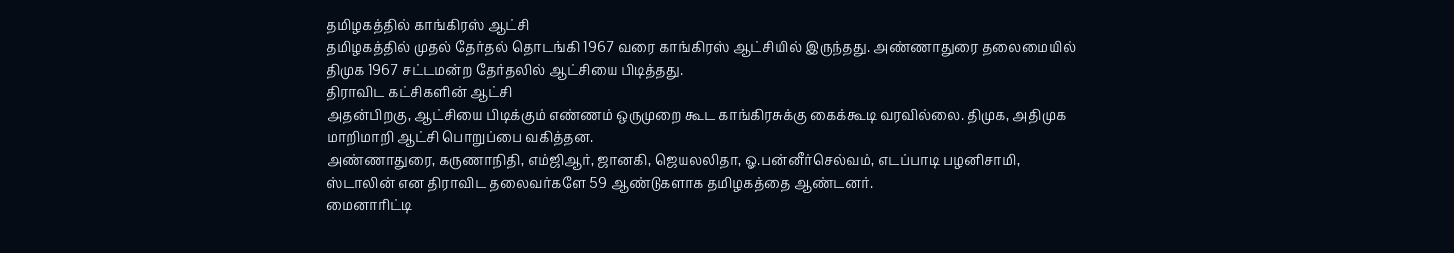தமிழகத்தில் காங்கிரஸ் ஆட்சி
தமிழகத்தில் முதல் தேர்தல் தொடங்கி 1967 வரை காங்கிரஸ் ஆட்சியில் இருந்தது. அண்ணாதுரை தலைமையில் திமுக 1967 சட்டமன்ற தேர்தலில் ஆட்சியை பிடித்தது.
திராவிட கட்சிகளின் ஆட்சி
அதன்பிறகு, ஆட்சியை பிடிக்கும் எண்ணம் ஒருமுறை கூட காங்கிரசுக்கு கைக்கூடி வரவில்லை. திமுக, அதிமுக மாறிமாறி ஆட்சி பொறுப்பை வகித்தன.
அண்ணாதுரை, கருணாநிதி, எம்ஜிஆர், ஜானகி, ஜெயலலிதா, ஓ.பன்னீர்செல்வம், எடப்பாடி பழனிசாமி, ஸ்டாலின் என திராவிட தலைவர்களே 59 ஆண்டுகளாக தமிழகத்தை ஆண்டனர்.
மைனாரிட்டி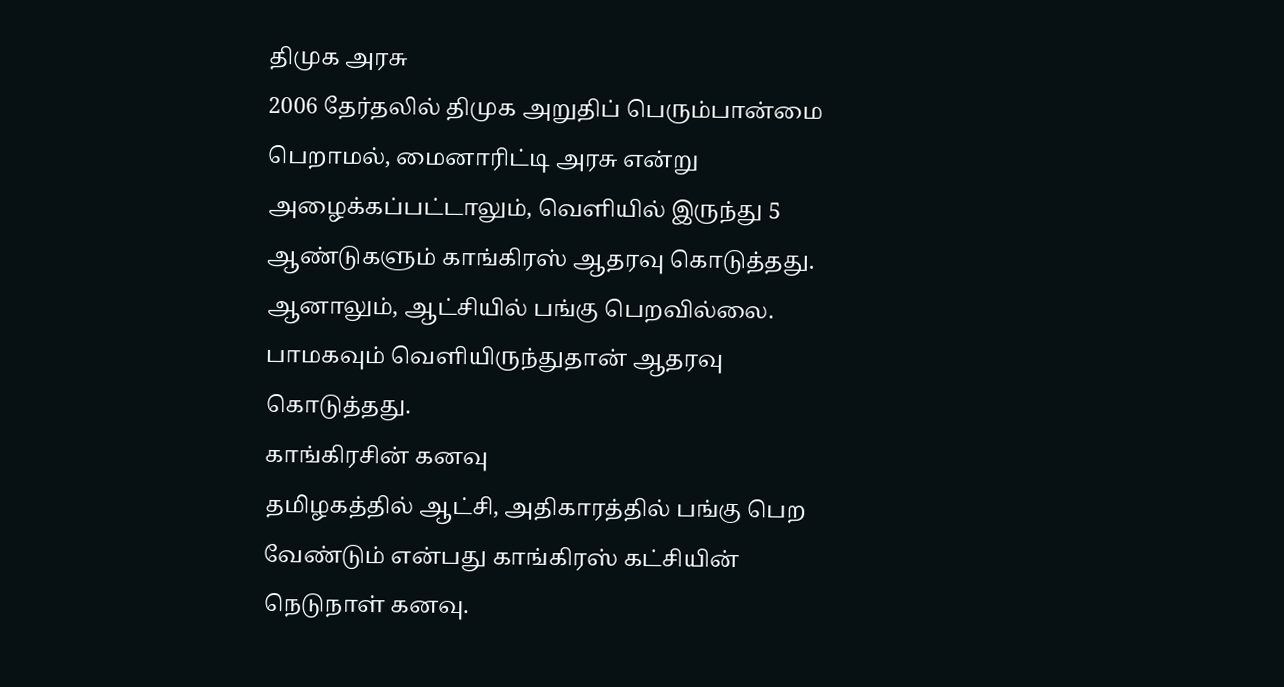திமுக அரசு
2006 தேர்தலில் திமுக அறுதிப் பெரும்பான்மை பெறாமல், மைனாரிட்டி அரசு என்று அழைக்கப்பட்டாலும், வெளியில் இருந்து 5 ஆண்டுகளும் காங்கிரஸ் ஆதரவு கொடுத்தது. ஆனாலும், ஆட்சியில் பங்கு பெறவில்லை. பாமகவும் வெளியிருந்துதான் ஆதரவு கொடுத்தது.
காங்கிரசின் கனவு
தமிழகத்தில் ஆட்சி, அதிகாரத்தில் பங்கு பெற வேண்டும் என்பது காங்கிரஸ் கட்சியின் நெடுநாள் கனவு.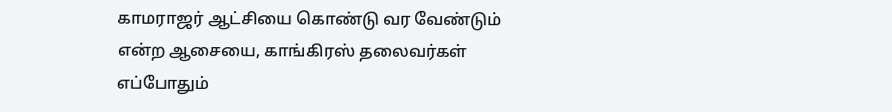காமராஜர் ஆட்சியை கொண்டு வர வேண்டும் என்ற ஆசையை, காங்கிரஸ் தலைவர்கள் எப்போதும்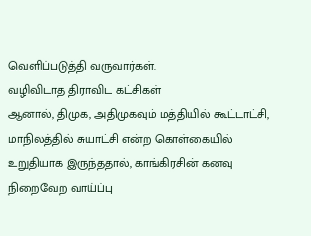வெளிப்படுத்தி வருவார்கள்.
வழிவிடாத திராவிட கட்சிகள்
ஆனால், திமுக, அதிமுகவும் மத்தியில் கூட்டாட்சி, மாநிலத்தில் சுயாட்சி என்ற கொள்கையில் உறுதியாக இருந்ததால், காங்கிரசின் கனவு நிறைவேற வாய்ப்பு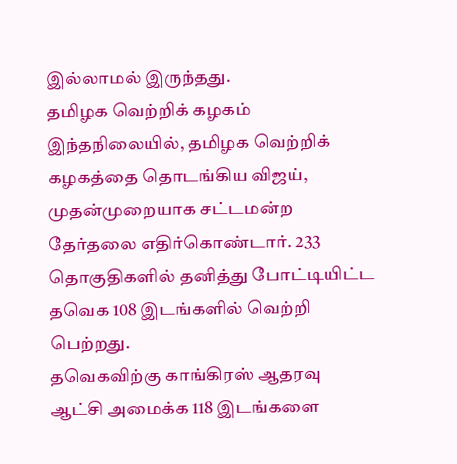இல்லாமல் இருந்தது.
தமிழக வெற்றிக் கழகம்
இந்தநிலையில், தமிழக வெற்றிக் கழகத்தை தொடங்கிய விஜய், முதன்முறையாக சட்டமன்ற தேர்தலை எதிர்கொண்டார். 233 தொகுதிகளில் தனித்து போட்டியிட்ட தவெக 108 இடங்களில் வெற்றி பெற்றது.
தவெகவிற்கு காங்கிரஸ் ஆதரவு
ஆட்சி அமைக்க 118 இடங்களை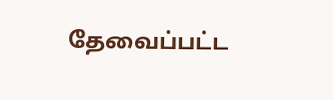தேவைப்பட்ட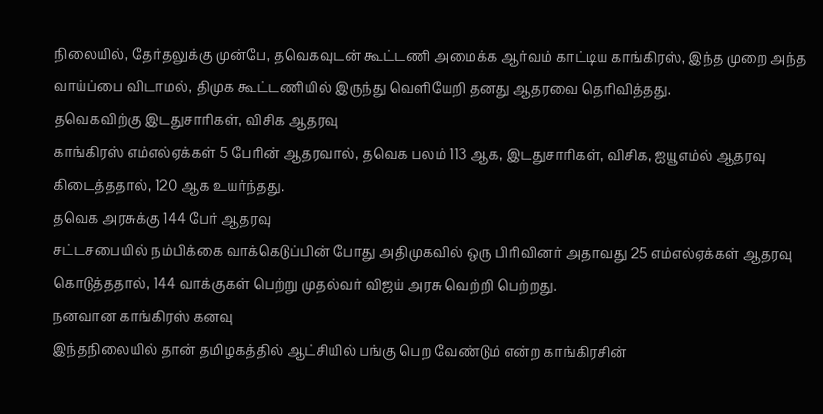நிலையில், தேர்தலுக்கு முன்பே, தவெகவுடன் கூட்டணி அமைக்க ஆர்வம் காட்டிய காங்கிரஸ், இந்த முறை அந்த வாய்ப்பை விடாமல், திமுக கூட்டணியில் இருந்து வெளியேறி தனது ஆதரவை தெரிவித்தது.
தவெகவிற்கு இடதுசாரிகள், விசிக ஆதரவு
காங்கிரஸ் எம்எல்ஏக்கள் 5 பேரின் ஆதரவால், தவெக பலம் 113 ஆக, இடதுசாரிகள், விசிக, ஐயூஎம்ல் ஆதரவு கிடைத்ததால், 120 ஆக உயர்ந்தது.
தவெக அரசுக்கு 144 பேர் ஆதரவு
சட்டசபையில் நம்பிக்கை வாக்கெடுப்பின் போது அதிமுகவில் ஒரு பிரிவினர் அதாவது 25 எம்எல்ஏக்கள் ஆதரவு கொடுத்ததால், 144 வாக்குகள் பெற்று முதல்வர் விஜய் அரசு வெற்றி பெற்றது.
நனவான காங்கிரஸ் கனவு
இந்தநிலையில் தான் தமிழகத்தில் ஆட்சியில் பங்கு பெற வேண்டும் என்ற காங்கிரசின்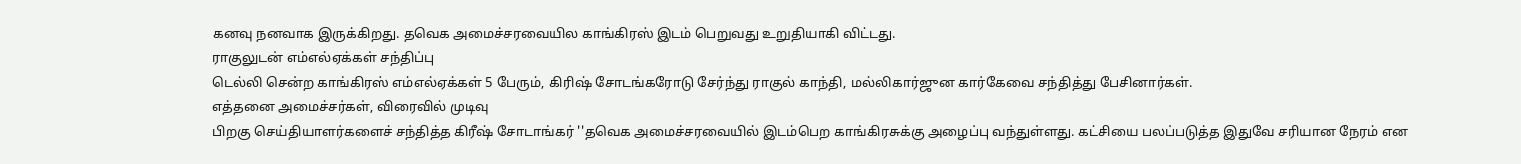கனவு நனவாக இருக்கிறது. தவெக அமைச்சரவையில காங்கிரஸ் இடம் பெறுவது உறுதியாகி விட்டது.
ராகுலுடன் எம்எல்ஏக்கள் சந்திப்பு
டெல்லி சென்ற காங்கிரஸ் எம்எல்ஏக்கள் 5 பேரும், கிரிஷ் சோடங்கரோடு சேர்ந்து ராகுல் காந்தி, மல்லிகார்ஜுன கார்கேவை சந்தித்து பேசினார்கள்.
எத்தனை அமைச்சர்கள், விரைவில் முடிவு
பிறகு செய்தியாளர்களைச் சந்தித்த கிரீஷ் சோடாங்கர் ''தவெக அமைச்சரவையில் இடம்பெற காங்கிரசுக்கு அழைப்பு வந்துள்ளது. கட்சியை பலப்படுத்த இதுவே சரியான நேரம் என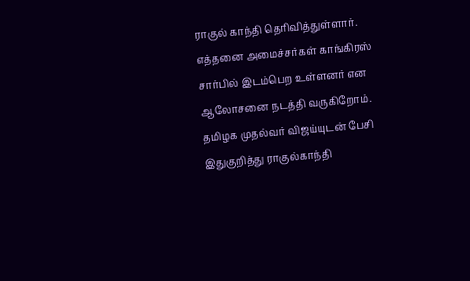ராகுல் காந்தி தெரிவித்துள்ளார்.
எத்தனை அமைச்சர்கள் காங்கிரஸ் சார்பில் இடம்பெற உள்ளனர் என ஆலோசனை நடத்தி வருகிறோம். தமிழக முதல்வர் விஜய்யுடன் பேசி இதுகுறித்து ராகுல்காந்தி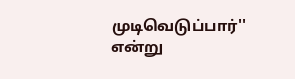முடிவெடுப்பார்'' என்று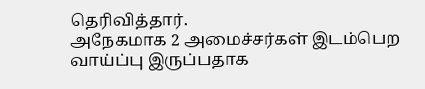தெரிவித்தார்.
அநேகமாக 2 அமைச்சர்கள் இடம்பெற வாய்ப்பு இருப்பதாக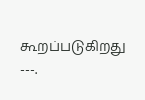கூறப்படுகிறது
---.